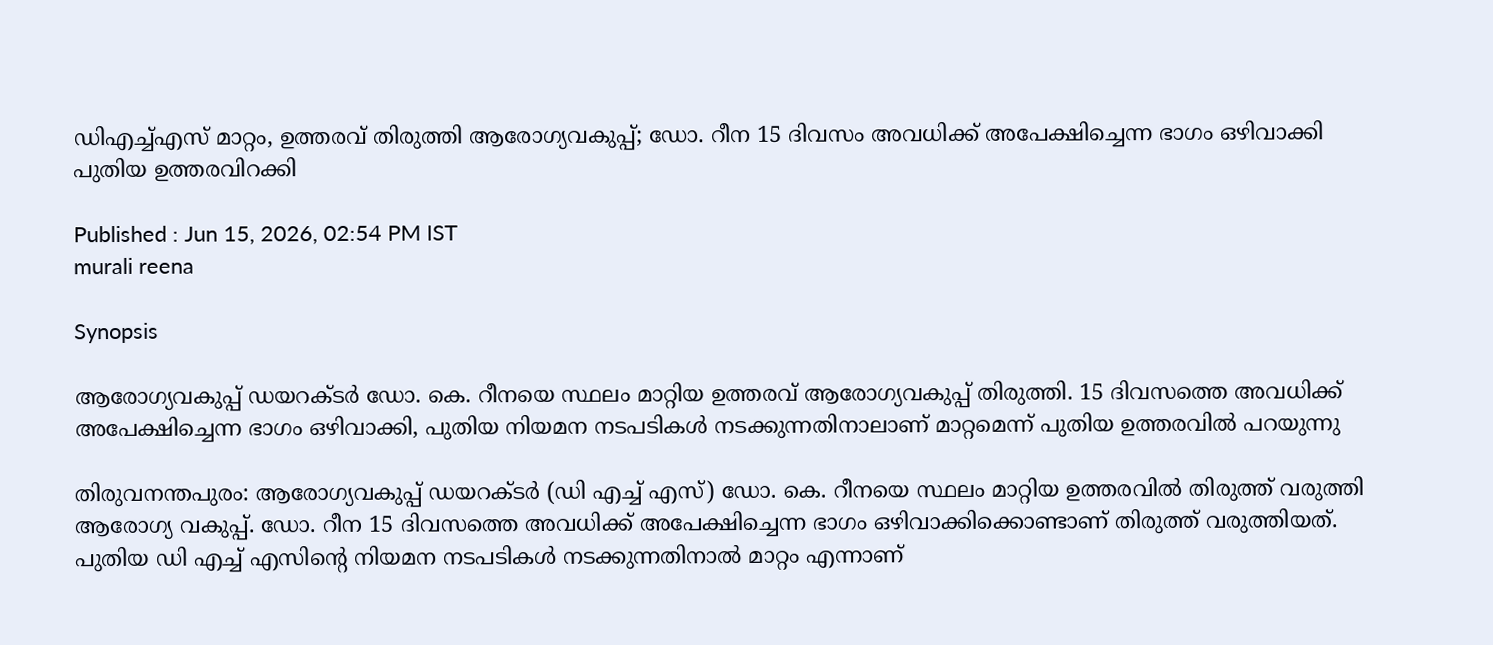ഡിഎച്ച്എസ് മാറ്റം, ഉത്തരവ് തിരുത്തി ആരോഗ്യവകുപ്പ്; ഡോ. റീന 15 ദിവസം അവധിക്ക് അപേക്ഷിച്ചെന്ന ഭാഗം ഒഴിവാക്കി പുതിയ ഉത്തരവിറക്കി

Published : Jun 15, 2026, 02:54 PM IST
murali reena

Synopsis

ആരോഗ്യവകുപ്പ് ഡയറക്ടർ ഡോ. കെ. റീനയെ സ്ഥലം മാറ്റിയ ഉത്തരവ് ആരോഗ്യവകുപ്പ് തിരുത്തി. 15 ദിവസത്തെ അവധിക്ക് അപേക്ഷിച്ചെന്ന ഭാഗം ഒഴിവാക്കി, പുതിയ നിയമന നടപടികൾ നടക്കുന്നതിനാലാണ് മാറ്റമെന്ന് പുതിയ ഉത്തരവിൽ പറയുന്നു

തിരുവനന്തപുരം: ആരോഗ്യവകുപ്പ് ഡയറക്ടർ (ഡി എച്ച് എസ്) ഡോ. കെ. റീനയെ സ്ഥലം മാറ്റിയ ഉത്തരവിൽ തിരുത്ത് വരുത്തി ആരോഗ്യ വകുപ്പ്. ഡോ. റീന 15 ദിവസത്തെ അവധിക്ക് അപേക്ഷിച്ചെന്ന ഭാഗം ഒഴിവാക്കിക്കൊണ്ടാണ് തിരുത്ത് വരുത്തിയത്. പുതിയ ഡി എച്ച് എസിന്റെ നിയമന നടപടികൾ നടക്കുന്നതിനാൽ മാറ്റം എന്നാണ്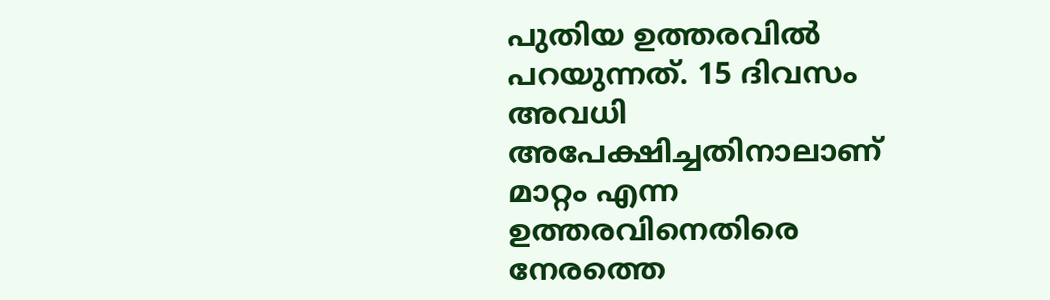പുതിയ ഉത്തരവിൽ പറയുന്നത്. 15 ദിവസം അവധി അപേക്ഷിച്ചതിനാലാണ് മാറ്റം എന്ന ഉത്തരവിനെതിരെ നേരത്തെ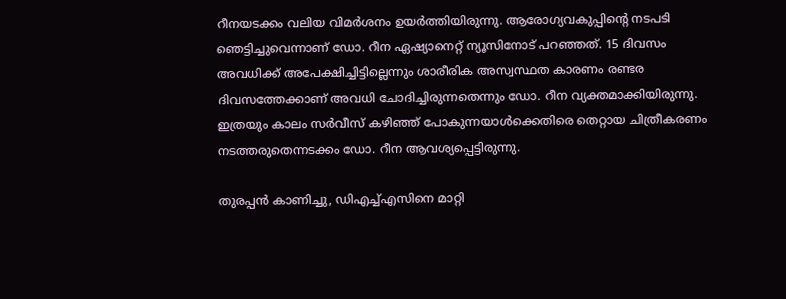റീനയടക്കം വലിയ വിമർശനം ഉയർത്തിയിരുന്നു. ആരോഗ്യവകുപ്പിൻ്റെ നടപടി ഞെട്ടിച്ചുവെന്നാണ് ഡോ. റീന ഏഷ്യാനെറ്റ് ന്യൂസിനോട് പറഞ്ഞത്. 15 ദിവസം അവധിക്ക് അപേക്ഷിച്ചിട്ടില്ലെന്നും ശാരീരിക അസ്വസ്ഥത കാരണം രണ്ടര ദിവസത്തേക്കാണ് അവധി ചോദിച്ചിരുന്നതെന്നും ഡോ. റീന വ്യക്തമാക്കിയിരുന്നു. ഇത്രയും കാലം സർവീസ് കഴിഞ്ഞ് പോകുന്നയാൾക്കെതിരെ തെറ്റായ ചിത്രീകരണം നടത്തരുതെന്നടക്കം ഡോ. റീന ആവശ്യപ്പെട്ടിരുന്നു.

തുരപ്പൻ കാണിച്ചു, ഡിഎച്ച്എസിനെ മാറ്റി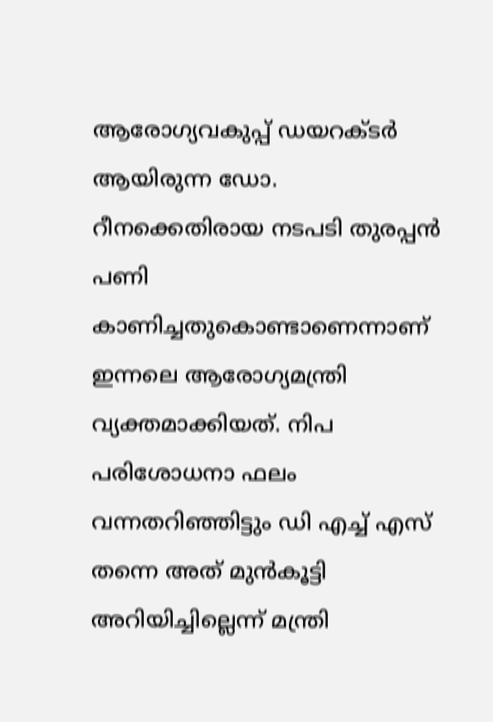ആരോഗ്യവകുപ്പ് ഡയറക്ടർ ആയിരുന്ന ഡോ. റീനക്കെതിരായ നടപടി തുരപ്പൻ പണി കാണിച്ചതുകൊണ്ടാണെന്നാണ് ഇന്നലെ ആരോഗ്യമന്ത്രി വ്യക്തമാക്കിയത്. നിപ പരിശോധനാ ഫലം വന്നതറിഞ്ഞിട്ടും ഡി എച്ച് എസ് തന്നെ അത് മുൻകൂട്ടി അറിയിച്ചില്ലെന്ന് മന്ത്രി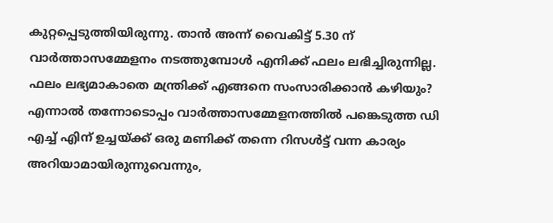കുറ്റപ്പെടുത്തിയിരുന്നു. താൻ അന്ന് വൈകിട്ട് 5.30 ന് വാർത്താസമ്മേളനം നടത്തുമ്പോൾ എനിക്ക് ഫലം ലഭിച്ചിരുന്നില്ല. ഫലം ലഭ്യമാകാതെ മന്ത്രിക്ക് എങ്ങനെ സംസാരിക്കാൻ കഴിയും? എന്നാൽ തന്നോടൊപ്പം വാർത്താസമ്മേളനത്തിൽ പങ്കെടുത്ത ഡി എച്ച് എിന് ഉച്ചയ്ക്ക് ഒരു മണിക്ക് തന്നെ റിസൾട്ട് വന്ന കാര്യം അറിയാമായിരുന്നുവെന്നും,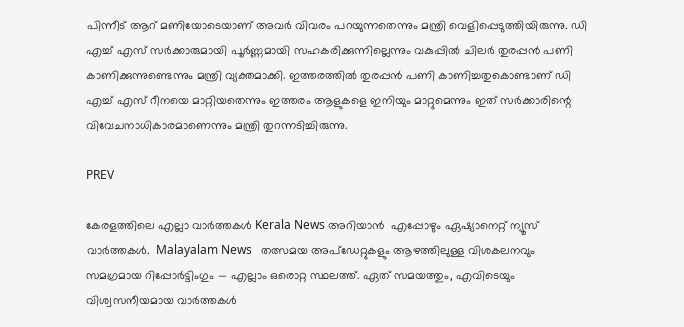പിന്നീട് ആറ് മണിയോടെയാണ് അവർ വിവരം പറയുന്നതെന്നും മന്ത്രി വെളിപ്പെടുത്തിയിരുന്നു. ഡി എച്ച് എസ് സർക്കാരുമായി പൂർണ്ണമായി സഹകരിക്കുന്നില്ലെന്നും വകുപ്പിൽ ചിലർ തുരപ്പൻ പണി കാണിക്കുന്നുണ്ടെന്നും മന്ത്രി വ്യക്തമാക്കി. ഇത്തരത്തിൽ തുരപ്പൻ പണി കാണിച്ചതുകൊണ്ടാണ് ഡി എച്ച് എസ് റീനയെ മാറ്റിയതെന്നും ഇത്തരം ആളുകളെ ഇനിയും മാറ്റുമെന്നും ഇത് സർക്കാരിന്റെ വിവേചനാധികാരമാണെന്നും മന്ത്രി തുറന്നടിച്ചിരുന്നു.

PREV

കേരളത്തിലെ എല്ലാ വാർത്തകൾ Kerala News അറിയാൻ  എപ്പോഴും ഏഷ്യാനെറ്റ് ന്യൂസ് വാർത്തകൾ.  Malayalam News   തത്സമയ അപ്‌ഡേറ്റുകളും ആഴത്തിലുള്ള വിശകലനവും സമഗ്രമായ റിപ്പോർട്ടിംഗും — എല്ലാം ഒരൊറ്റ സ്ഥലത്ത്. ഏത് സമയത്തും, എവിടെയും വിശ്വസനീയമായ വാർത്തകൾ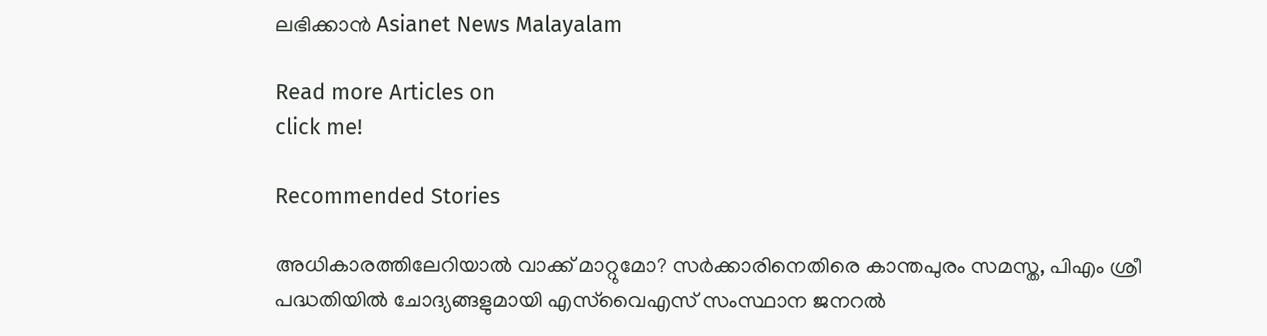ലഭിക്കാൻ Asianet News Malayalam

Read more Articles on
click me!

Recommended Stories

അധികാരത്തിലേറിയാൽ വാക്ക് മാറ്റുമോ? സർക്കാരിനെതിരെ കാന്തപുരം സമസ്ത, പിഎം ശ്രീ പദ്ധതിയിൽ ചോദ്യങ്ങളുമായി എസ്‍വൈഎസ് സംസ്ഥാന ജനറൽ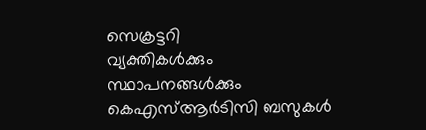സെക്രട്ടറി
വ്യക്തികൾക്കും സ്ഥാപനങ്ങൾക്കും കെഎസ്ആർടിസി ബസുകൾ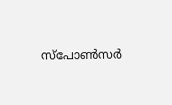സ്‌പോൺസർ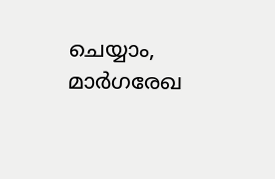ചെയ്യാം, മാർഗരേഖ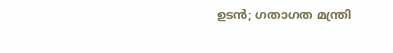ഉടൻ; ഗതാഗത മന്ത്രി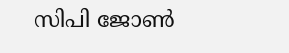സിപി ജോണ്‍